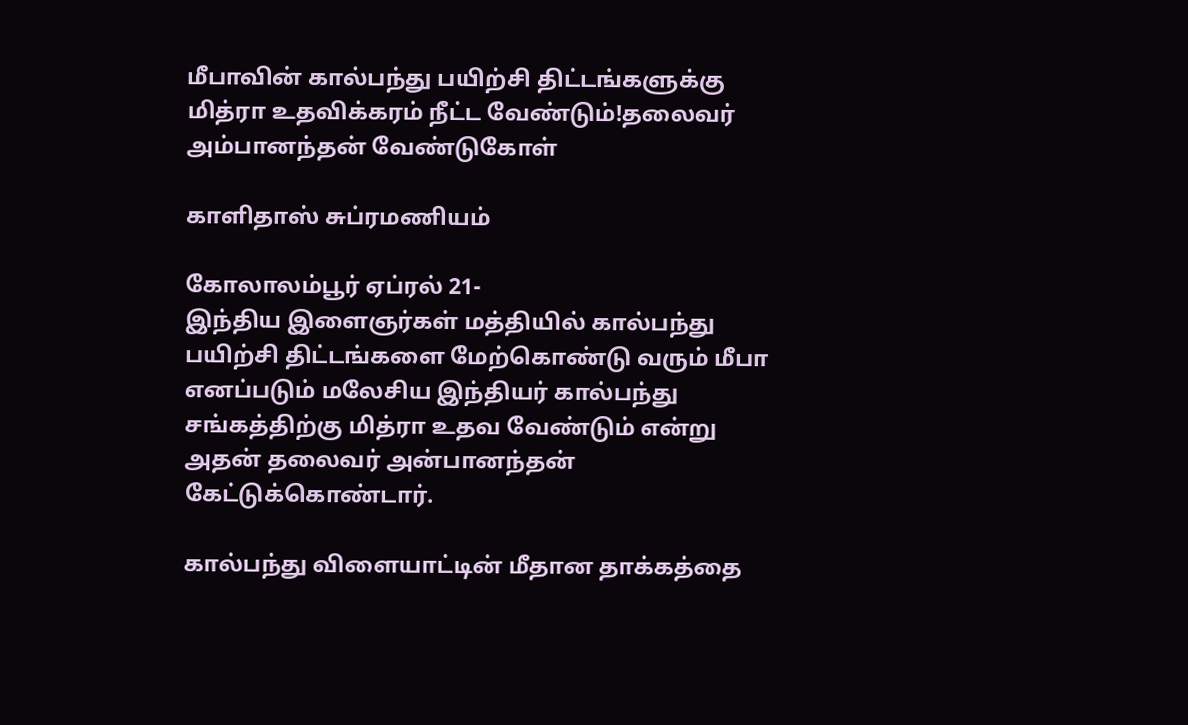மீபாவின் கால்பந்து பயிற்சி திட்டங்களுக்கு மித்ரா உதவிக்கரம் நீட்ட வேண்டும்!தலைவர் அம்பானந்தன் வேண்டுகோள்

காளிதாஸ் சுப்ரமணியம்

கோலாலம்பூர் ஏப்ரல் 21-
இந்திய இளைஞர்கள் மத்தியில் கால்பந்து பயிற்சி திட்டங்களை மேற்கொண்டு வரும் மீபா எனப்படும் மலேசிய இந்தியர் கால்பந்து சங்கத்திற்கு மித்ரா உதவ வேண்டும் என்று அதன் தலைவர் அன்பானந்தன் கேட்டுக்கொண்டார்.

கால்பந்து விளையாட்டின் மீதான தாக்கத்தை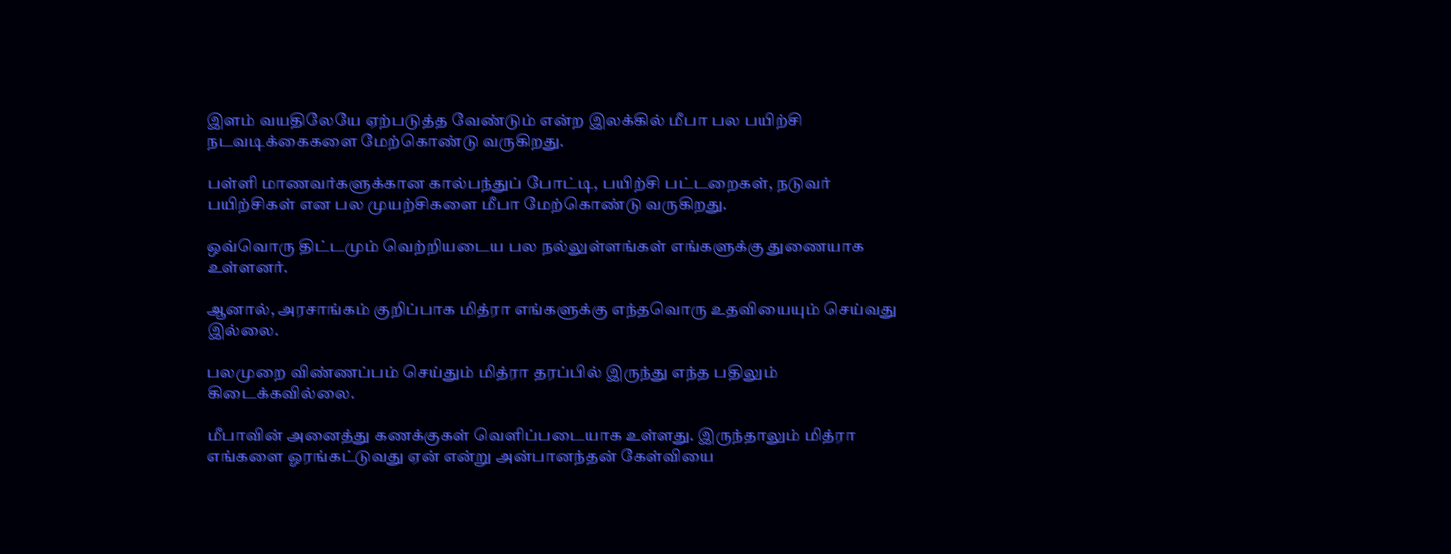இளம் வயதிலேயே ஏற்படுத்த வேண்டும் என்ற இலக்கில் மீபா பல பயிற்சி நடவடிக்கைகளை மேற்கொண்டு வருகிறது.

பள்ளி மாணவர்களுக்கான கால்பந்துப் போட்டி, பயிற்சி பட்டறைகள், நடுவர் பயிற்சிகள் என பல முயற்சிகளை மீபா மேற்கொண்டு வருகிறது.

ஒவ்வொரு திட்டமும் வெற்றியடைய பல நல்லுள்ளங்கள் எங்களுக்கு துணையாக உள்ளனர்.

ஆனால், அரசாங்கம் குறிப்பாக மித்ரா எங்களுக்கு எந்தவொரு உதவியையும் செய்வது இல்லை.

பலமுறை விண்ணப்பம் செய்தும் மித்ரா தரப்பில் இருந்து எந்த பதிலும் கிடைக்கவில்லை.

மீபாவின் அனைத்து கணக்குகள் வெளிப்படையாக உள்ளது. இருந்தாலும் மித்ரா எங்களை ஓரங்கட்டுவது ஏன் என்று அன்பானந்தன் கேள்வியை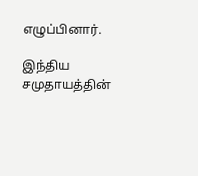எழுப்பினார்.

இந்திய சமுதாயத்தின்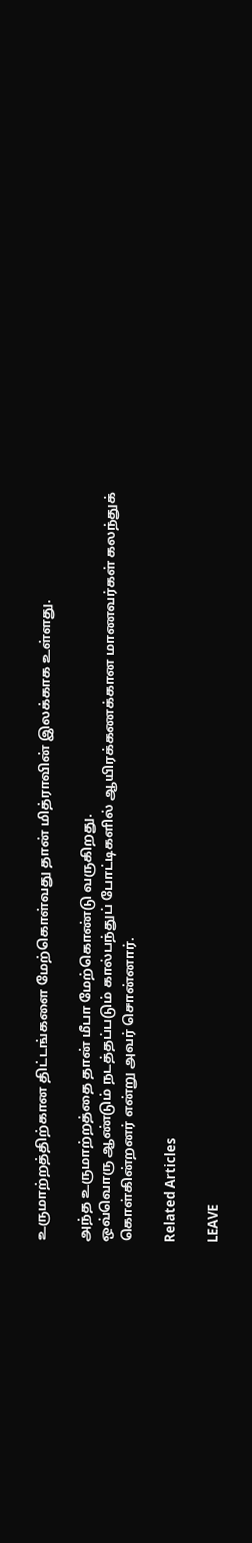உருமாற்றத்திற்கான திட்டங்களை மேற்கொள்வது தான் மித்ராவின் இலக்காக உள்ளது.

அந்த உருமாற்றத்தை தான் மீபா மேற்கொண்டு வருகிறது.
ஒவ்வொரு ஆண்டும் நடத்தப்படும் கால்பந்துப் போட்டிகளில் ஆயிரக்கணக்கான மாணவர்கள் கலந்துக் கொள்கின்றனர் என்று அவர் சொன்னார்.

Related Articles

LEAVE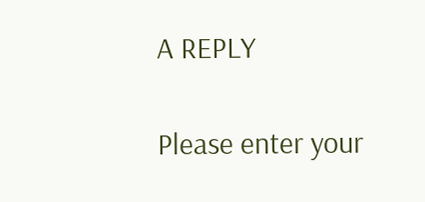A REPLY

Please enter your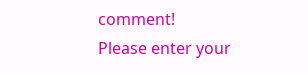comment!
Please enter your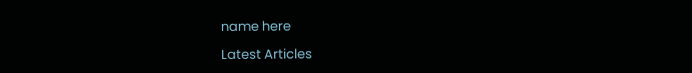name here

Latest Articles